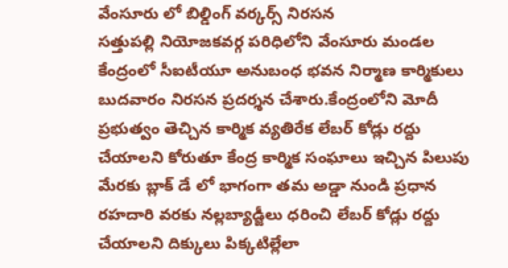వేంసూరు లో బిల్డింగ్ వర్కర్స్ నిరసన
సత్తుపల్లి నియోజకవర్గ పరిధిలోని వేంసూరు మండల కేంద్రంలో సీఐటీయూ అనుబంధ భవన నిర్మాణ కార్మికులు బుదవారం నిరసన ప్రదర్శన చేశారు.కేంద్రంలోని మోదీ ప్రభుత్వం తెచ్చిన కార్మిక వ్యతిరేక లేబర్ కోడ్లు రద్దు చేయాలని కోరుతూ కేంద్ర కార్మిక సంఘాలు ఇచ్చిన పిలుపు మేరకు బ్లాక్ డే లో భాగంగా తమ అడ్డా నుండి ప్రధాన రహదారి వరకు నల్లబ్యాడ్జీలు ధరించి లేబర్ కోడ్లు రద్దు చేయాలని దిక్కులు పిక్కటిల్లేలా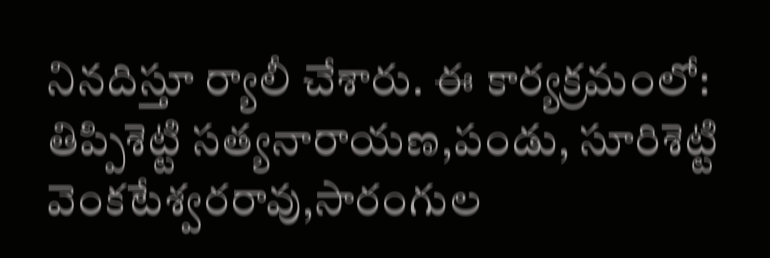నినదిస్తూ ర్యాలీ చేశారు. ఈ కార్యక్రమంలో: తిప్పిశెట్టి సత్యనారాయణ,పండు, సూరిశెట్టి వెంకటేశ్వరరావు,సారంగుల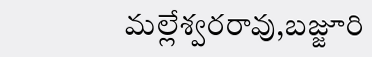మల్లేశ్వరరావు,బజ్జూరి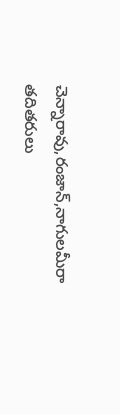చెన్నారావు,రంజాన్,నాగులమీరా తదితరులు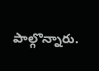పాల్గొన్నారు.